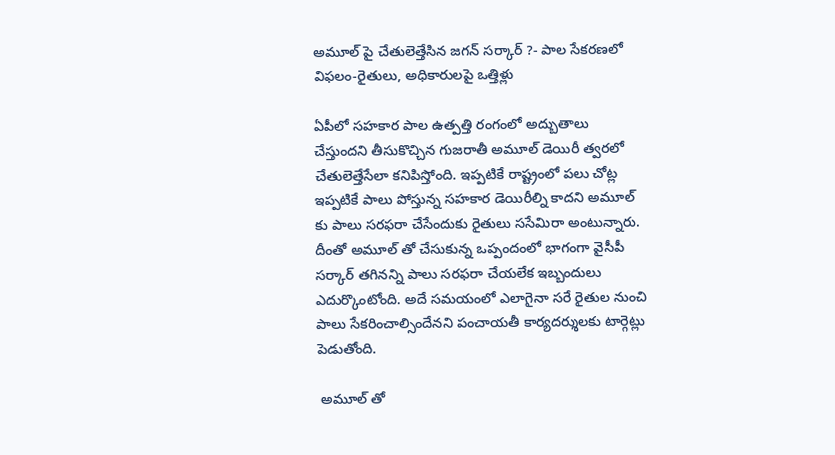అమూల్ పై చేతులెత్తేసిన జగన్ సర్కార్ ?- పాల సేకరణలో విఫలం-రైతులు, అధికారులపై ఒత్తిళ్లు

ఏపీలో సహకార పాల ఉత్పత్తి రంగంలో అద్బుతాలు చేస్తుందని తీసుకొచ్చిన గుజరాతీ అమూల్ డెయిరీ త్వరలో చేతులెత్తేసేలా కనిపిస్తోంది. ఇప్పటికే రాష్ట్రంలో పలు చోట్ల ఇప్పటికే పాలు పోస్తున్న సహకార డెయిరీల్ని కాదని అమూల్ కు పాలు సరఫరా చేసేందుకు రైతులు ససేమిరా అంటున్నారు. దీంతో అమూల్ తో చేసుకున్న ఒప్పందంలో భాగంగా వైసీపీ సర్కార్ తగినన్ని పాలు సరఫరా చేయలేక ఇబ్బందులు ఎదుర్కొంటోంది. అదే సమయంలో ఎలాగైనా సరే రైతుల నుంచి పాలు సేకరించాల్సిందేనని పంచాయతీ కార్యదర్శులకు టార్గెట్లు పెడుతోంది.

 అమూల్ తో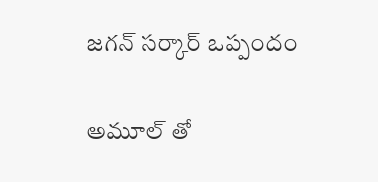జగన్ సర్కార్ ఒప్పందం

అమూల్ తో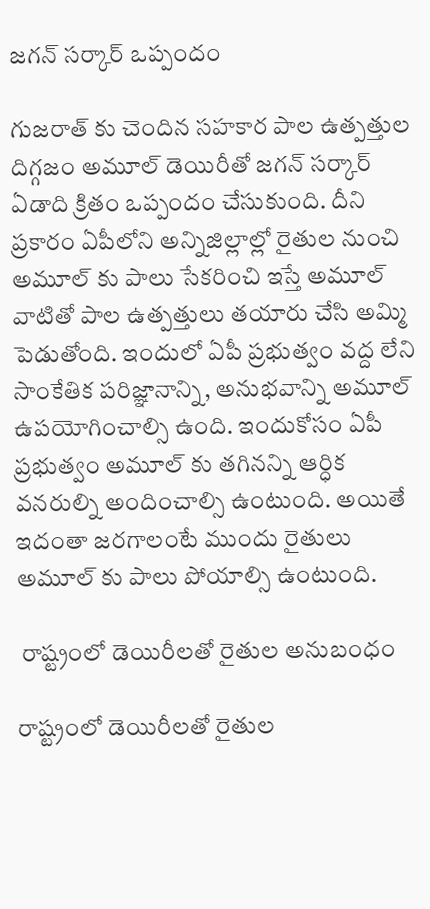జగన్ సర్కార్ ఒప్పందం

గుజరాత్ కు చెందిన సహకార పాల ఉత్పత్తుల దిగ్గజం అమూల్ డెయిరీతో జగన్ సర్కార్ ఏడాది క్రితం ఒప్పందం చేసుకుంది. దీని ప్రకారం ఏపీలోని అన్నిజిల్లాల్లో రైతుల నుంచి అమూల్ కు పాలు సేకరించి ఇస్తే అమూల్ వాటితో పాల ఉత్పత్తులు తయారు చేసి అమ్మి పెడుతోంది. ఇందులో ఏపీ ప్రభుత్వం వద్ద లేని సాంకేతిక పరిజ్ఞానాన్ని, అనుభవాన్ని అమూల్ ఉపయోగించాల్సి ఉంది. ఇందుకోసం ఏపీ ప్రభుత్వం అమూల్ కు తగినన్ని ఆర్ధిక వనరుల్ని అందించాల్సి ఉంటుంది. అయితే ఇదంతా జరగాలంటే ముందు రైతులు అమూల్ కు పాలు పోయాల్సి ఉంటుంది.

 రాష్ట్రంలో డెయిరీలతో రైతుల అనుబంధం

రాష్ట్రంలో డెయిరీలతో రైతుల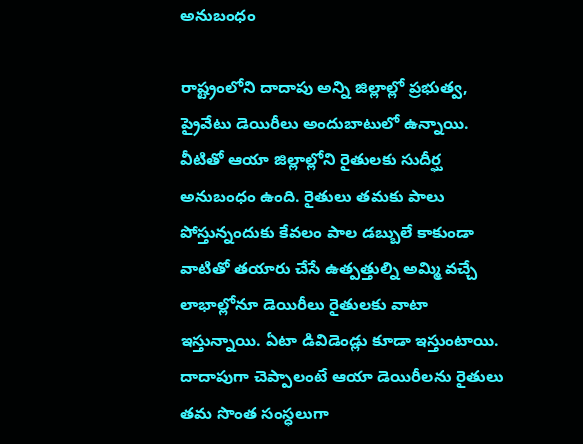అనుబంధం

రాష్ట్రంలోని దాదాపు అన్ని జిల్లాల్లో ప్రభుత్వ, ప్రైవేటు డెయిరీలు అందుబాటులో ఉన్నాయి. వీటితో ఆయా జిల్లాల్లోని రైతులకు సుదీర్ఘ అనుబంధం ఉంది. రైతులు తమకు పాలు పోస్తున్నందుకు కేవలం పాల డబ్బులే కాకుండా వాటితో తయారు చేసే ఉత్పత్తుల్ని అమ్మి వచ్చే లాభాల్లోనూ డెయిరీలు రైతులకు వాటా ఇస్తున్నాయి. ఏటా డివిడెండ్లు కూడా ఇస్తుంటాయి. దాదాపుగా చెప్పాలంటే ఆయా డెయిరీలను రైతులు తమ సొంత సంస్ధలుగా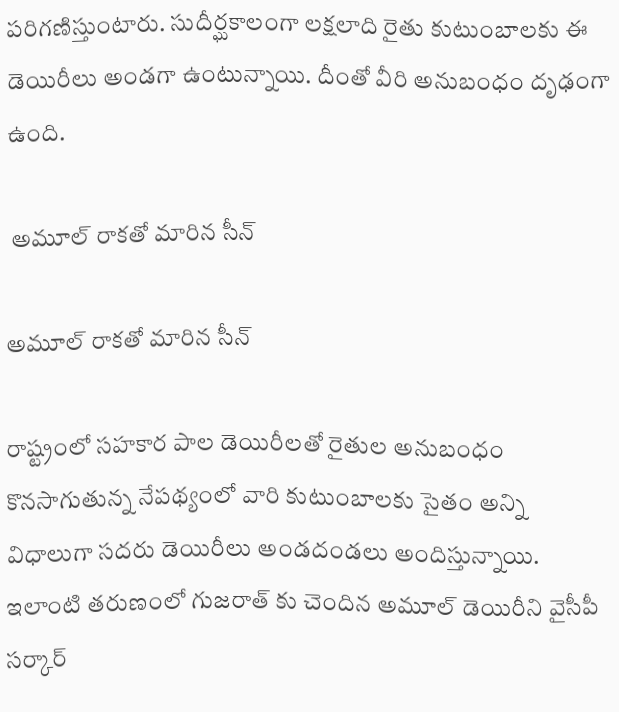పరిగణిస్తుంటారు. సుదీర్ఘకాలంగా లక్షలాది రైతు కుటుంబాలకు ఈ డెయిరీలు అండగా ఉంటున్నాయి. దీంతో వీరి అనుబంధం దృఢంగా ఉంది.

 అమూల్ రాకతో మారిన సీన్

అమూల్ రాకతో మారిన సీన్

రాష్ట్రంలో సహకార పాల డెయిరీలతో రైతుల అనుబంధం కొనసాగుతున్న నేపథ్యంలో వారి కుటుంబాలకు సైతం అన్ని విధాలుగా సదరు డెయిరీలు అండదండలు అందిస్తున్నాయి. ఇలాంటి తరుణంలో గుజరాత్ కు చెందిన అమూల్ డెయిరీని వైసీపీ సర్కార్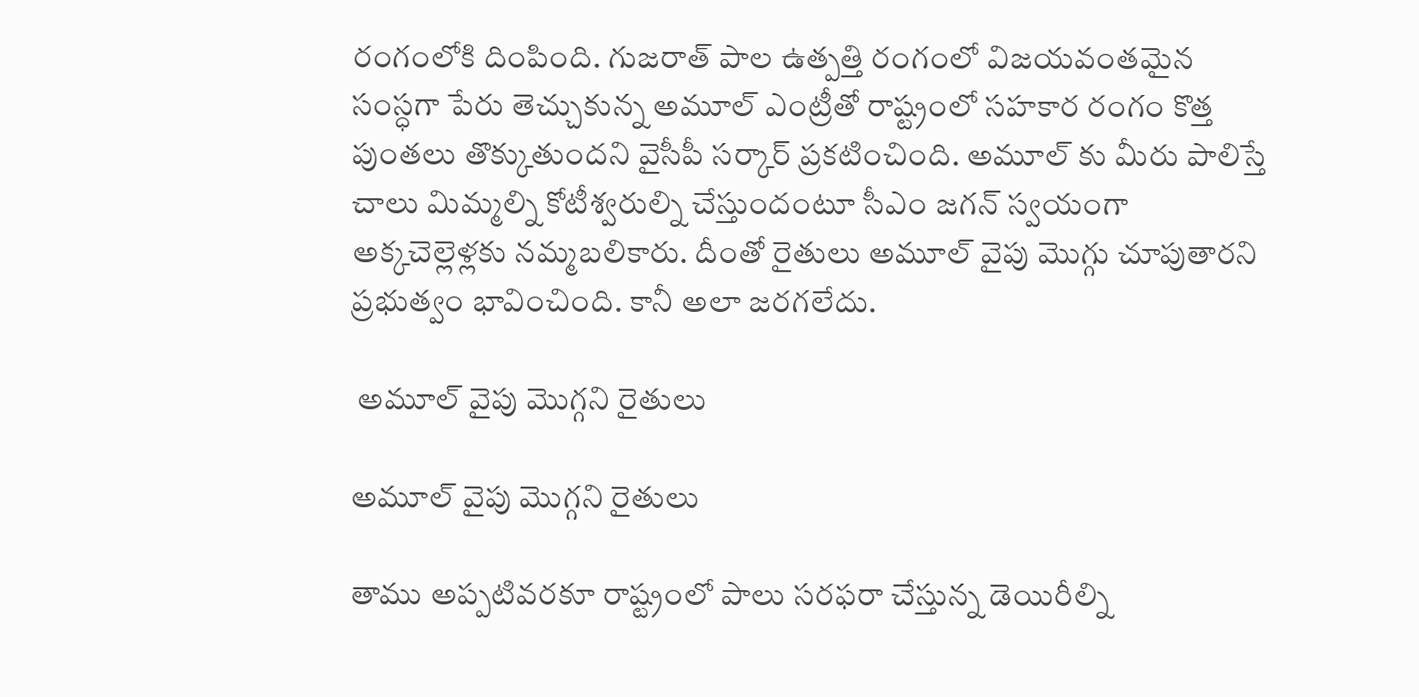రంగంలోకి దింపింది. గుజరాత్ పాల ఉత్పత్తి రంగంలో విజయవంతమైన సంస్ధగా పేరు తెచ్చుకున్న అమూల్ ఎంట్రీతో రాష్ట్రంలో సహకార రంగం కొత్త పుంతలు తొక్కుతుందని వైసీపీ సర్కార్ ప్రకటించింది. అమూల్ కు మీరు పాలిస్తే చాలు మిమ్మల్ని కోటీశ్వరుల్ని చేస్తుందంటూ సీఎం జగన్ స్వయంగా అక్కచెల్లెళ్లకు నమ్మబలికారు. దీంతో రైతులు అమూల్ వైపు మొగ్గు చూపుతారని ప్రభుత్వం భావించింది. కానీ అలా జరగలేదు.

 అమూల్ వైపు మొగ్గని రైతులు

అమూల్ వైపు మొగ్గని రైతులు

తాము అప్పటివరకూ రాష్ట్రంలో పాలు సరఫరా చేస్తున్న డెయిరీల్ని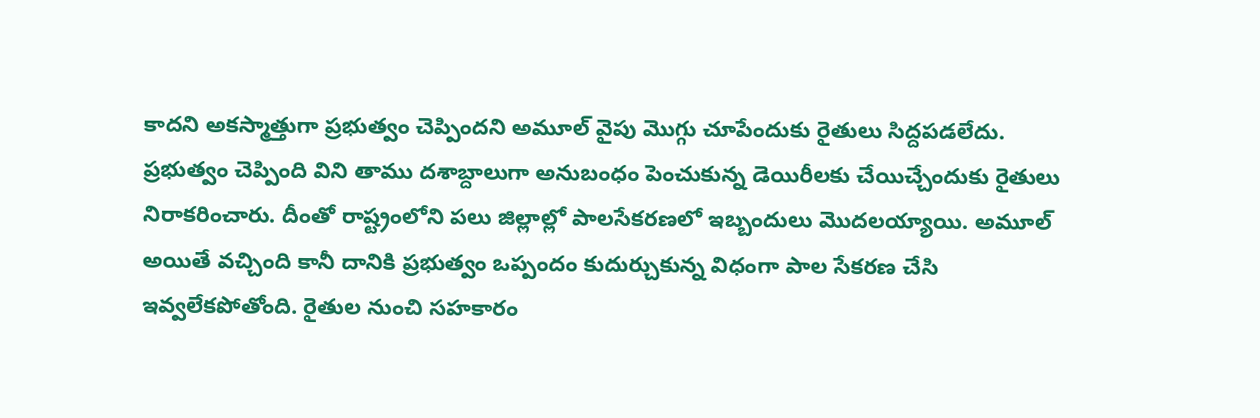కాదని అకస్మాత్తుగా ప్రభుత్వం చెప్పిందని అమూల్ వైపు మొగ్గు చూపేందుకు రైతులు సిద్దపడలేదు. ప్రభుత్వం చెప్పింది విని తాము దశాబ్దాలుగా అనుబంధం పెంచుకున్న డెయిరీలకు చేయిచ్చేందుకు రైతులు నిరాకరించారు. దీంతో రాష్ట్రంలోని పలు జిల్లాల్లో పాలసేకరణలో ఇబ్బందులు మొదలయ్యాయి. అమూల్ అయితే వచ్చింది కానీ దానికి ప్రభుత్వం ఒప్పందం కుదుర్చుకున్న విధంగా పాల సేకరణ చేసి ఇవ్వలేకపోతోంది. రైతుల నుంచి సహకారం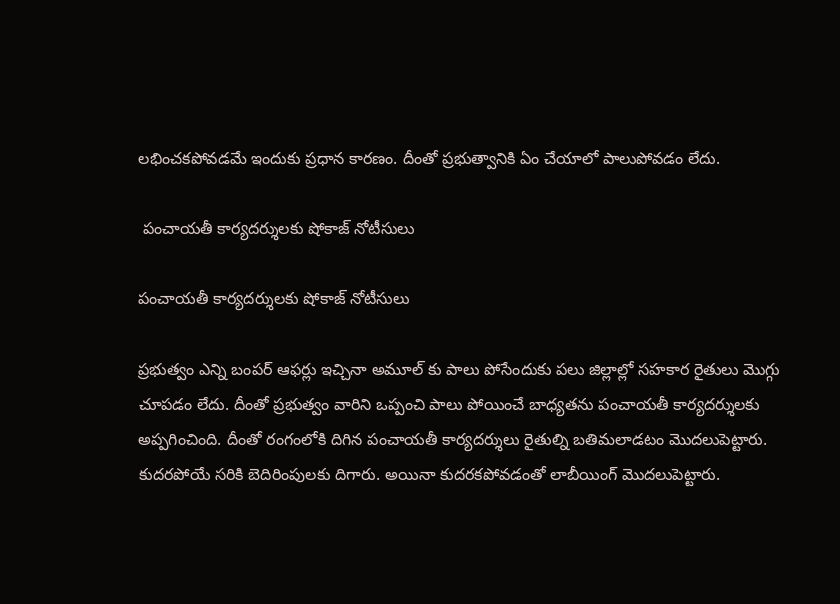లభించకపోవడమే ఇందుకు ప్రధాన కారణం. దీంతో ప్రభుత్వానికి ఏం చేయాలో పాలుపోవడం లేదు.

 పంచాయతీ కార్యదర్శులకు షోకాజ్ నోటీసులు

పంచాయతీ కార్యదర్శులకు షోకాజ్ నోటీసులు

ప్రభుత్వం ఎన్ని బంపర్ ఆఫర్లు ఇచ్చినా అమూల్ కు పాలు పోసేందుకు పలు జిల్లాల్లో సహకార రైతులు మొగ్గు చూపడం లేదు. దీంతో ప్రభుత్వం వారిని ఒప్పంచి పాలు పోయించే బాధ్యతను పంచాయతీ కార్యదర్శులకు అప్పగించింది. దీంతో రంగంలోకి దిగిన పంచాయతీ కార్యదర్శులు రైతుల్ని బతిమలాడటం మొదలుపెట్టారు. కుదరపోయే సరికి బెదిరింపులకు దిగారు. అయినా కుదరకపోవడంతో లాబీయింగ్ మొదలుపెట్టారు.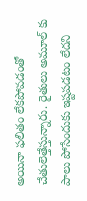అయినా ఫలితం లేకపోవడంతో చేతులెత్తేస్తున్నారు. రైతులు అమూల్ కు పాలు పోసేందుకు ఇష్టపడటం లేదని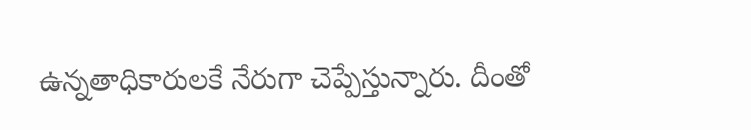ఉన్నతాధికారులకే నేరుగా చెప్పేస్తున్నారు. దీంతో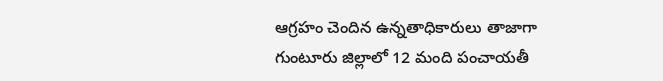ఆగ్రహం చెందిన ఉన్నతాధికారులు తాజాగా గుంటూరు జిల్లాలో 12 మంది పంచాయతీ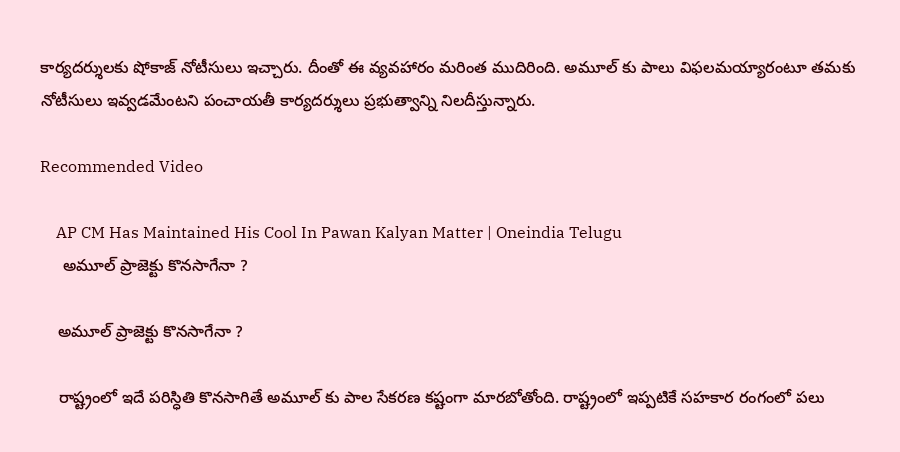కార్యదర్శులకు షోకాజ్ నోటీసులు ఇచ్చారు. దీంతో ఈ వ్యవహారం మరింత ముదిరింది. అమూల్ కు పాలు విఫలమయ్యారంటూ తమకు నోటీసులు ఇవ్వడమేంటని పంచాయతీ కార్యదర్శులు ప్రభుత్వాన్ని నిలదీస్తున్నారు.

Recommended Video

    AP CM Has Maintained His Cool In Pawan Kalyan Matter | Oneindia Telugu
     అమూల్ ప్రాజెక్టు కొనసాగేనా ?

    అమూల్ ప్రాజెక్టు కొనసాగేనా ?

    రాష్ట్రంలో ఇదే పరిస్ధితి కొనసాగితే అమూల్ కు పాల సేకరణ కష్టంగా మారబోతోంది. రాష్ట్రంలో ఇప్పటికే సహకార రంగంలో పలు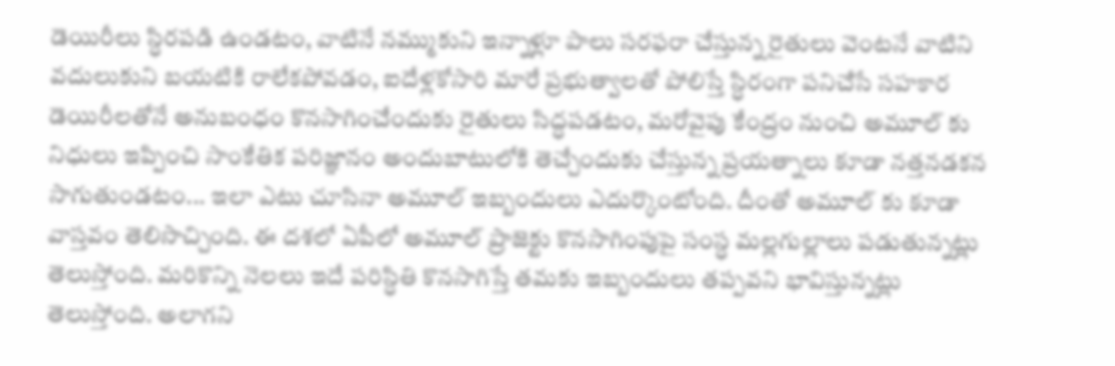డెయిరీలు స్ధిరపడి ఉండటం, వాటినే నమ్ముకుని ఇన్నాళ్లూ పాలు సరఫరా చేస్తున్న రైతులు వెంటనే వాటిని వదులుకుని బయటికి రాలేకపోవడం, ఐదేళ్లకోసారి మారే ప్రభుత్వాలతో పోలిస్తే స్ధిరంగా పనిచేసే సహకార డెయిరీలతోనే అనుబంధం కొనసాగించేందుకు రైతులు సిద్ధపడటం, మరోవైపు కేంద్రం నుంచి అమూల్ కు నిధులు ఇప్పించి సాంకేతిక పరిజ్ఞానం అందుబాటులోకి తెచ్చేందుకు చేస్తున్న ప్రయత్నాలు కూడా నత్తనడకన సాగుతుండటం... ఇలా ఎటు చూసినా అమూల్ ఇబ్బందులు ఎదుర్కొంటోంది. దీంతో అమూల్ కు కూడా వాస్తవం తెలిసొచ్చింది. ఈ దశలో ఏపీలో అమూల్ ప్రాజెక్టు కొనసాగింపుపై సంస్ధ మల్లగుల్లాలు పడుతున్నట్లు తెలుస్తోంది. మరికొన్ని నెలలు ఇదే పరిస్ధితి కొనసాగిస్తే తమకు ఇబ్బందులు తప్పవని భావిస్తున్నట్లు తెలుస్తోంది. అలాగని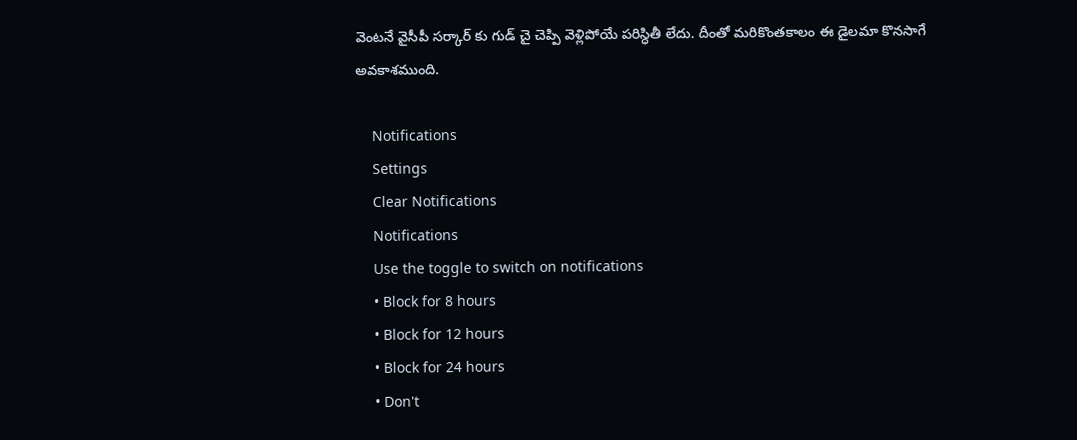వెంటనే వైసీపీ సర్కార్ కు గుడ్ చై చెప్పి వెళ్లిపోయే పరిస్ధితీ లేదు. దీంతో మరికొంతకాలం ఈ డైలమా కొనసాగే అవకాశముంది.

    Notifications
    Settings
    Clear Notifications
    Notifications
    Use the toggle to switch on notifications
    • Block for 8 hours
    • Block for 12 hours
    • Block for 24 hours
    • Don't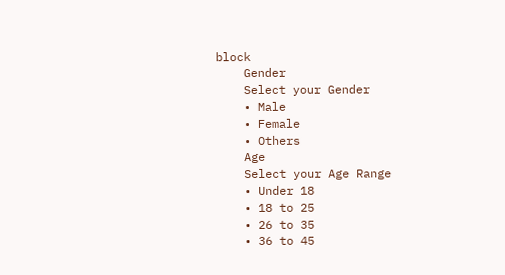block
    Gender
    Select your Gender
    • Male
    • Female
    • Others
    Age
    Select your Age Range
    • Under 18
    • 18 to 25
    • 26 to 35
    • 36 to 45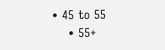• 45 to 55
    • 55+